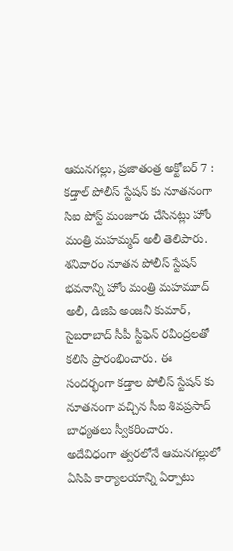ఆమనగల్లు, ప్రజాతంత్ర అక్టోబర్ 7 : కడ్తాల్ పోలీస్ స్టేషన్ కు నూతనంగా సిఐ పోస్ట్ మంజూరు చేసినట్లు హోం మంత్రి మహమ్మద్ అలీ తెలిపారు. శనివారం నూతన పోలీస్ స్టేషన్ భవనాన్ని హోం మంత్రి మహమూద్ అలీ, డిజిపి అంజనీ కుమార్, సైబరాబాద్ సీపీ స్టీఫెన్ రవీంద్రలతో కలిసి ప్రారంభించారు. ఈ సందర్భంగా కడ్తాల పోలీస్ స్టేషన్ కు నూతనంగా వచ్చిన సీఐ శివప్రసాద్ బాధ్యతలు స్వీకరించారు. అదేవిధంగా త్వరలోనే ఆమనగల్లులో ఏసిపి కార్యాలయాన్ని ఏర్పాటు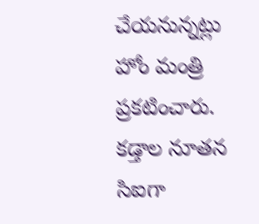చేయనున్నట్లు హోం మంత్రి ప్రకటించారు.
కడ్తాల నూతన సిఐగా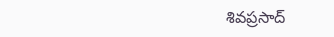శివప్రసాద్